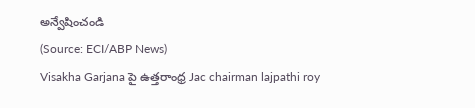అన్వేషించండి
(Source: ECI/ABP News)
Visakha Garjana పై ఉత్తరాంధ్ర Jac chairman lajpathi roy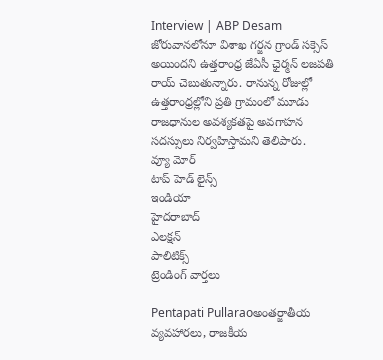Interview | ABP Desam
జోరువానలోనూ విశాఖ గర్జన గ్రాండ్ సక్సెస్ అయిందని ఉత్తరాంధ్ర జేఏసీ ఛైర్మన్ లజపతి రాయ్ చెబుతున్నారు. రానున్న రోజుల్లో ఉత్తరాంధ్రల్లోని ప్రతి గ్రామంలో మూడు రాజధానుల అవశ్యకతపై అవగాహన సదస్సులు నిర్వహిస్తామని తెలిపారు.
వ్యూ మోర్
టాప్ హెడ్ లైన్స్
ఇండియా
హైదరాబాద్
ఎలక్షన్
పాలిటిక్స్
ట్రెండింగ్ వార్తలు

Pentapati Pullaraoఅంతర్జాతీయ వ్యవహారలు, రాజకీయ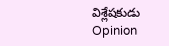విశ్లేషకుడు
Opinion